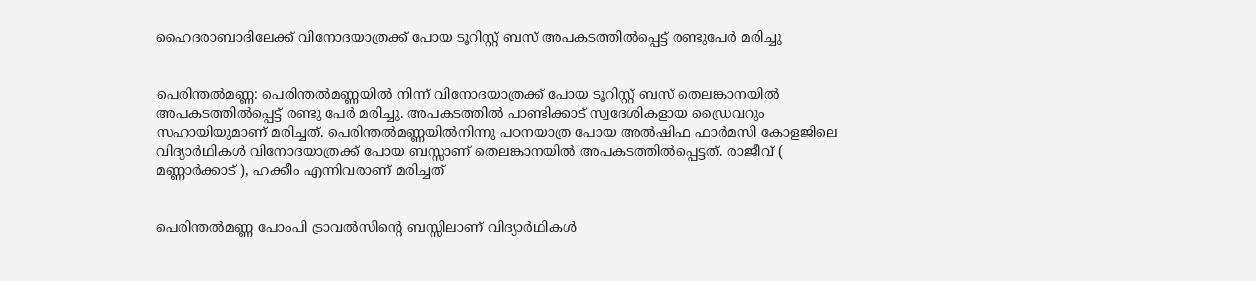ഹൈദരാബാദിലേക്ക് വിനോദയാത്രക്ക് പോയ ടൂറിസ്റ്റ് ബസ് അപകടത്തില്‍പ്പെട്ട് രണ്ടുപേര്‍ മരിച്ചു


പെരിന്തല്‍മണ്ണ: പെരിന്തല്‍മണ്ണയില്‍ നിന്ന് വിനോദയാത്രക്ക് പോയ ടൂറിസ്റ്റ് ബസ് തെലങ്കാനയില്‍ അപകടത്തില്‍പ്പെട്ട് രണ്ടു പേര്‍ മരിച്ചു. അപകടത്തില്‍ പാണ്ടിക്കാട് സ്വദേശികളായ ഡ്രൈവറും സഹായിയുമാണ് മരിച്ചത്. പെരിന്തല്‍മണ്ണയില്‍നിന്നു പഠനയാത്ര പോയ അല്‍ഷിഫ ഫാര്‍മസി കോളജിലെ വിദ്യാര്‍ഥികള്‍ വിനോദയാത്രക്ക് പോയ ബസ്സാണ് തെലങ്കാനയില്‍ അപകടത്തില്‍പ്പെട്ടത്. രാജീവ് ( മണ്ണാര്‍ക്കാട് ), ഹക്കീം എന്നിവരാണ് മരിച്ചത്


പെരിന്തല്‍മണ്ണ പോംപി ട്രാവല്‍സിന്റെ ബസ്സിലാണ് വിദ്യാര്‍ഥികള്‍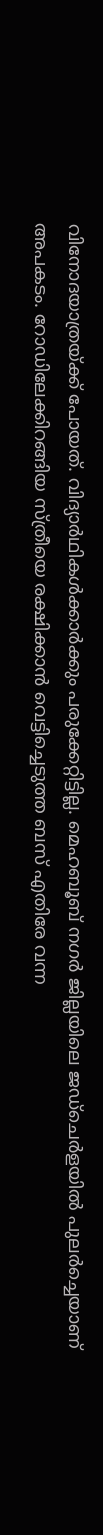വിനോദയാത്രയ്ക്ക് പോയത്. വിദ്യാര്‍ഥികള്‍ക്കാര്‍ക്കും പരുക്കേറ്റിട്ടില്ല. മെഹബൂബ് നഗര്‍ ജില്ലയിലെ ജഡ്‌ചെര്‍ളയില്‍ പുലര്‍ച്ചെയാണ് അപകടം. റോഡിലേക്കിറങ്ങിയ സ്ത്രീയെ രക്ഷിക്കാന്‍ വെട്ടിച്ചെടുത്ത ബസ് എതിരേ വന്ന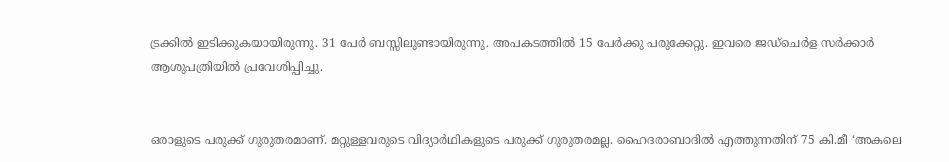ട്രക്കില്‍ ഇടിക്കുകയായിരുന്നു. 31 പേര്‍ ബസ്സിലുണ്ടായിരുന്നു. അപകടത്തില്‍ 15 പേര്‍ക്കു പരുക്കേറ്റു. ഇവരെ ജഡ്‌ചെര്‍ള സര്‍ക്കാര്‍ ആശുപത്രിയില്‍ പ്രവേശിപ്പിച്ചു.


ഒരാളുടെ പരുക്ക് ഗുരുതരമാണ്. മറ്റുള്ളവരുടെ വിദ്യാര്‍ഥികളുടെ പരുക്ക് ഗുരുതരമല്ല. ഹൈദരാബാദില്‍ എത്തുന്നതിന് 75 കി.മീ ‘അകലെ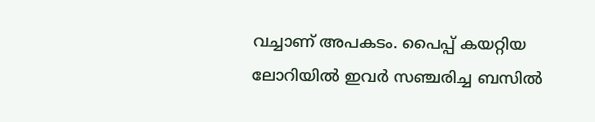വച്ചാണ് അപകടം. പൈപ്പ് കയറ്റിയ ലോറിയില്‍ ഇവര്‍ സഞ്ചരിച്ച ബസില്‍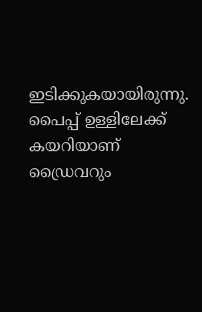ഇടിക്കുകയായിരുന്നു. പൈപ്പ് ഉള്ളിലേക്ക് കയറിയാണ് ഡ്രൈവറും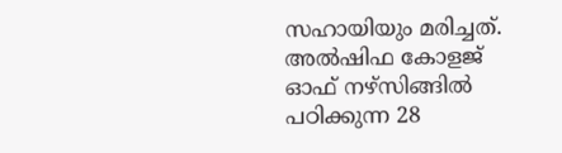സഹായിയും മരിച്ചത്. അല്‍ഷിഫ കോളജ് ഓഫ് നഴ്‌സിങ്ങില്‍ പഠിക്കുന്ന 28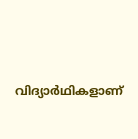വിദ്യാര്‍ഥികളാണ്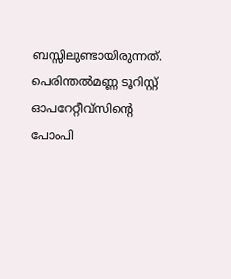ബസ്സിലുണ്ടായിരുന്നത്. പെരിന്തല്‍മണ്ണ ടൂറിസ്റ്റ് ഓപറേറ്റീവ്‌സിന്റെ പോംപി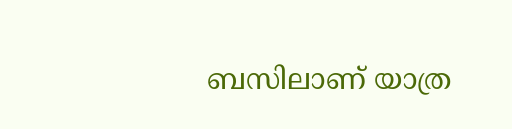ബസിലാണ് യാത്ര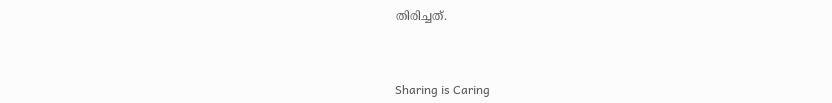തിരിച്ചത്.



Sharing is Caring